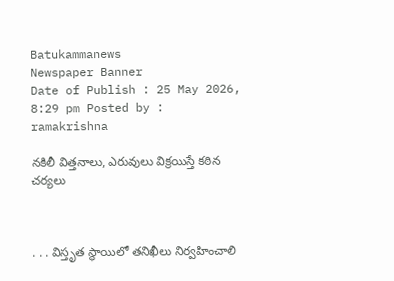Batukammanews
Newspaper Banner
Date of Publish : 25 May 2026, 8:29 pm Posted by : ramakrishna

నకిలీ విత్తనాలు, ఎరువులు విక్రయిస్తే కఠిన చర్యలు



. . . విస్తృత స్థాయిలో తనిఖీలు నిర్వహించాలి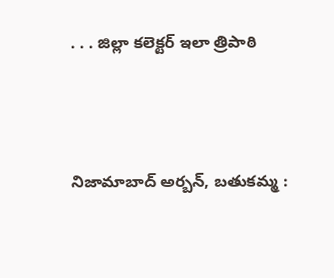. . . జిల్లా కలెక్టర్ ఇలా త్రిపాఠి



నిజామాబాద్ అర్బన్, బతుకమ్మ :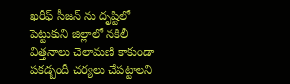ఖరీఫ్ సీజన్ ను దృష్టిలో పెట్టుకుని జిల్లాలో నకిలీ విత్తనాలు చెలామణి కాకుండా పకడ్బందీ చర్యలు చేపట్టాలని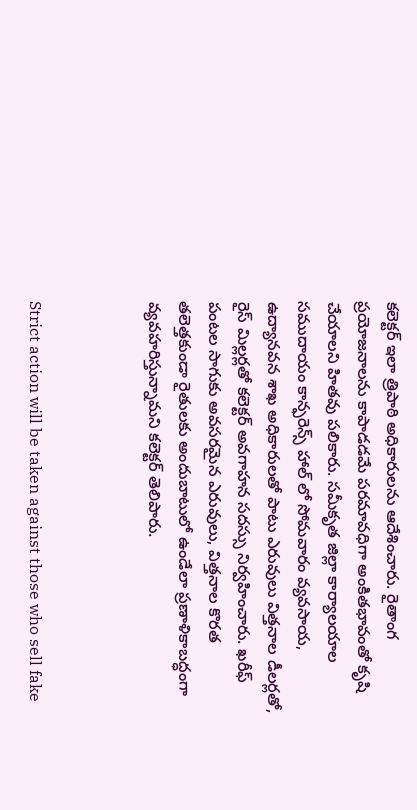కలెక్టర్ ఇలా త్రిపాఠి అధికారులను ఆదేశించారు. రైతాంగ ప్రయోజనాలను కాపాడడమే పరమావధిగా అంకితభావంతో కృషి చేయాలని హితవు పలికారు. సమీకృత జిల్లా కార్యాలయాల సముదాయం కాన్ఫరెన్స్ హాల్ లో సోమవారం వ్యవసాయ, ఉద్యానవన శాఖ అధికారులతో పాటు ఎరువులు విత్తనాల డీలర్లతో, రైస్ మిల్లర్లతో కలెక్టర్ అవగాహన సదస్సు నిర్వహించారు. ఖరీఫ్ పంటల సాగుకు అవసరమైన ఎరువులు, విత్తనాల కొరత తలెత్తకుండా రైతులకు అందుబాటులో ఉండేలా ప్రణాళికాబద్ధంగా వ్యవహరిస్తున్నామని కలెక్టర్ తెలిపారు.



Strict action will be taken against those who sell fake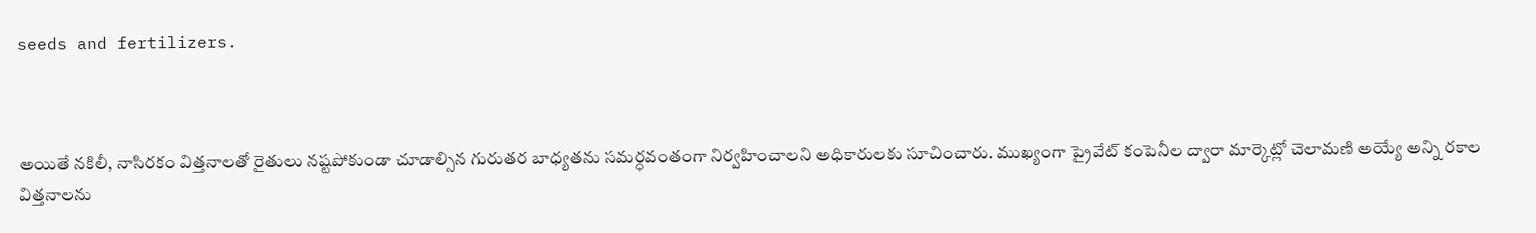seeds and fertilizers.



అయితే నకిలీ, నాసిరకం విత్తనాలతో రైతులు నష్టపోకుండా చూడాల్సిన గురుతర బాధ్యతను సమర్ధవంతంగా నిర్వహించాలని అధికారులకు సూచించారు. ముఖ్యంగా ప్రైవేట్ కంపెనీల ద్వారా మార్కెట్లో చెలామణి అయ్యే అన్ని రకాల విత్తనాలను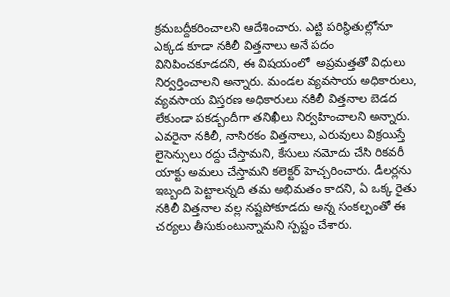క్రమబద్దీకరించాలని ఆదేశించారు. ఎట్టి పరిస్థితుల్లోనూ ఎక్కడ కూడా నకిలీ విత్తనాలు అనే పదం వినిపించకూడదని, ఈ విషయంలో  అప్రమత్తతో విధులు నిర్వర్తించాలని అన్నారు. మండల వ్యవసాయ అధికారులు, వ్యవసాయ విస్తరణ అధికారులు నకిలీ విత్తనాల బెడద లేకుండా పకడ్బందీగా తనిఖీలు నిర్వహించాలని అన్నారు. ఎవరైనా నకిలీ, నాసిరకం విత్తనాలు, ఎరువులు విక్రయిస్తే లైసెన్సులు రద్దు చేస్తామని, కేసులు నమోదు చేసి రికవరీ యాక్టు అమలు చేస్తామని కలెక్టర్ హెచ్చరించారు. డీలర్లను ఇబ్బంది పెట్టాలన్నది తమ అభిమతం కాదని, ఏ ఒక్క రైతు నకిలీ విత్తనాల వల్ల నష్టపోకూడదు అన్న సంకల్పంతో ఈ చర్యలు తీసుకుంటున్నామని స్పష్టం చేశారు.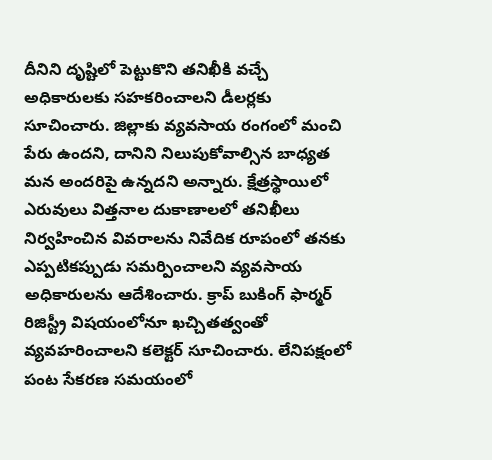దీనిని దృష్టిలో పెట్టుకొని తనిఖీకి వచ్చే అధికారులకు సహకరించాలని డీలర్లకు సూచించారు. జిల్లాకు వ్యవసాయ రంగంలో మంచి పేరు ఉందని, దానిని నిలుపుకోవాల్సిన బాధ్యత మన అందరిపై ఉన్నదని అన్నారు. క్షేత్రస్థాయిలో ఎరువులు విత్తనాల దుకాణాలలో తనిఖీలు నిర్వహించిన వివరాలను నివేదిక రూపంలో తనకు ఎప్పటికప్పుడు సమర్పించాలని వ్యవసాయ అధికారులను ఆదేశించారు. క్రాప్ బుకింగ్ ఫార్మర్ రిజిస్ట్రీ విషయంలోనూ ఖచ్చితత్వంతో వ్యవహరించాలని కలెక్టర్ సూచించారు. లేనిపక్షంలో పంట సేకరణ సమయంలో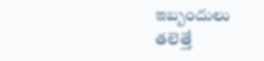ఇబ్బందులు తలెత్తే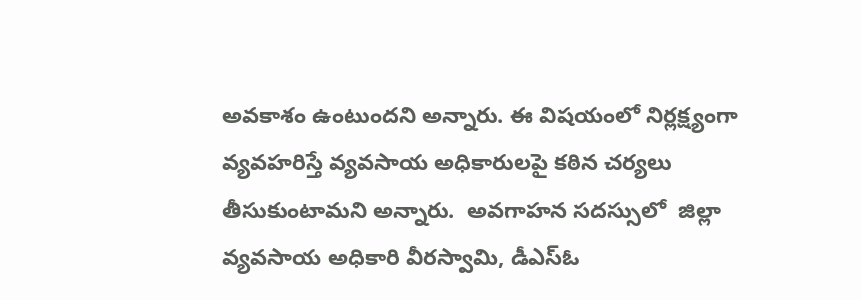అవకాశం ఉంటుందని అన్నారు. ఈ విషయంలో నిర్లక్ష్యంగా వ్యవహరిస్తే వ్యవసాయ అధికారులపై కఠిన చర్యలు తీసుకుంటామని అన్నారు.  అవగాహన సదస్సులో  జిల్లా వ్యవసాయ అధికారి వీరస్వామి, డీఎస్ఓ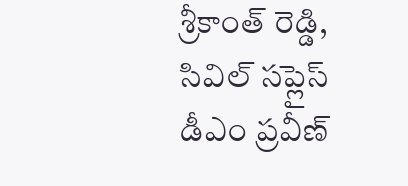శ్రీకాంత్ రెడ్డి, సివిల్ సప్లైస్ డీఎం ప్రవీణ్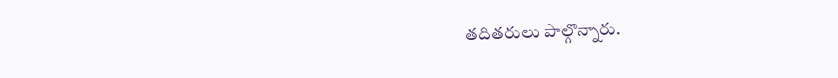తదితరులు పాల్గొన్నారు.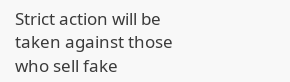Strict action will be taken against those who sell fake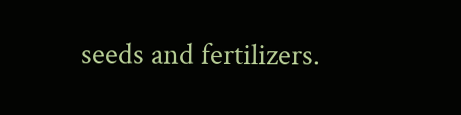seeds and fertilizers.